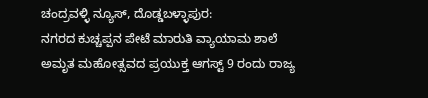ಚಂದ್ರವಳ್ಳಿ ನ್ಯೂಸ್, ದೊಡ್ಡಬಳ್ಳಾಪುರ:
ನಗರದ ಕುಚ್ಚಪ್ಪನ ಪೇಟೆ ಮಾರುತಿ ವ್ಯಾಯಾಮ ಶಾಲೆ ಅಮೃತ ಮಹೋತ್ಸವದ ಪ್ರಯುಕ್ತ ಆಗಸ್ಟ್ 9 ರಂದು ರಾಜ್ಯ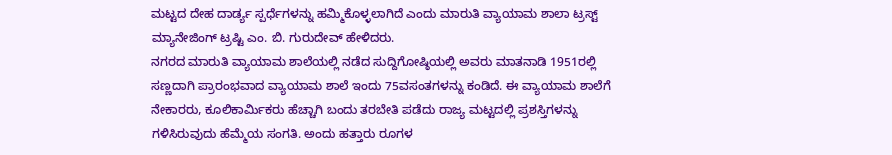ಮಟ್ಟದ ದೇಹ ದಾರ್ಡ್ಯ ಸ್ಪರ್ಧೆಗಳನ್ನು ಹಮ್ಮಿಕೊಳ್ಳಲಾಗಿದೆ ಎಂದು ಮಾರುತಿ ವ್ಯಾಯಾಮ ಶಾಲಾ ಟ್ರಸ್ಟ್ ಮ್ಯಾನೇಜಿಂಗ್ ಟ್ರಷ್ಟಿ ಎಂ. ಬಿ. ಗುರುದೇವ್ ಹೇಳಿದರು.
ನಗರದ ಮಾರುತಿ ವ್ಯಾಯಾಮ ಶಾಲೆಯಲ್ಲಿ ನಡೆದ ಸುದ್ದಿಗೋಷ್ಠಿಯಲ್ಲಿ ಅವರು ಮಾತನಾಡಿ 1951ರಲ್ಲಿ ಸಣ್ಣದಾಗಿ ಪ್ರಾರಂಭವಾದ ವ್ಯಾಯಾಮ ಶಾಲೆ ಇಂದು 75ವಸಂತಗಳನ್ನು ಕಂಡಿದೆ. ಈ ವ್ಯಾಯಾಮ ಶಾಲೆಗೆ ನೇಕಾರರು, ಕೂಲಿಕಾರ್ಮಿಕರು ಹೆಚ್ಚಾಗಿ ಬಂದು ತರಬೇತಿ ಪಡೆದು ರಾಜ್ಯ ಮಟ್ಟದಲ್ಲಿ ಪ್ರಶಸ್ತಿಗಳನ್ನು ಗಳಿಸಿರುವುದು ಹೆಮ್ಮೆಯ ಸಂಗತಿ. ಅಂದು ಹತ್ತಾರು ರೂಗಳ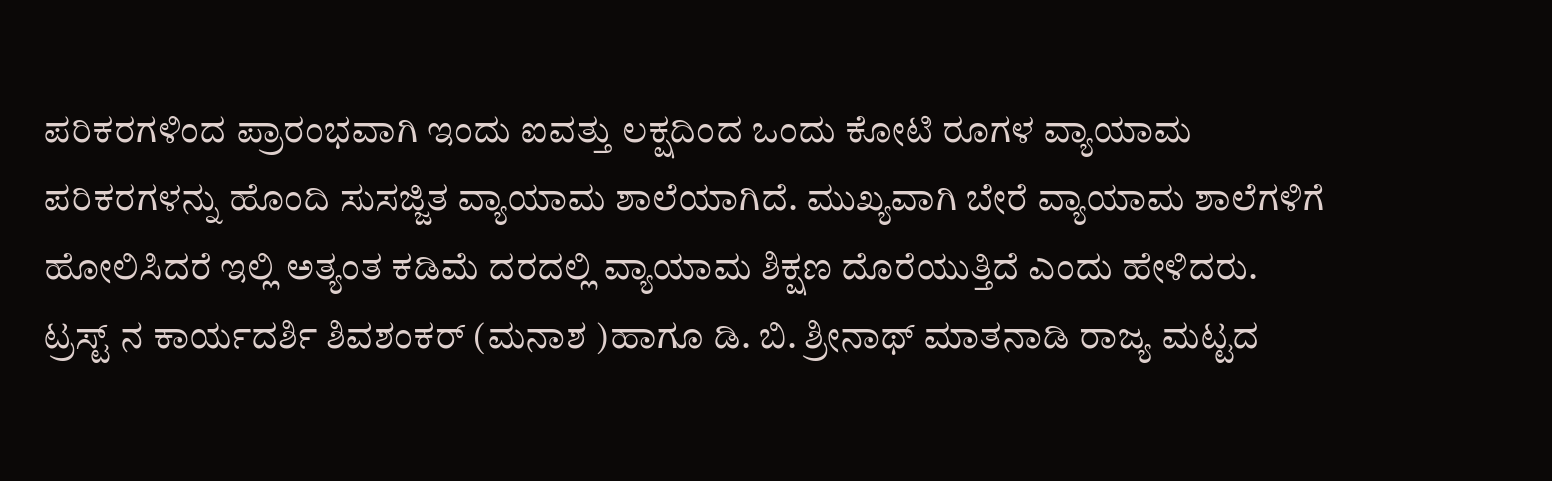ಪರಿಕರಗಳಿಂದ ಪ್ರಾರಂಭವಾಗಿ ಇಂದು ಐವತ್ತು ಲಕ್ಷದಿಂದ ಒಂದು ಕೋಟಿ ರೂಗಳ ವ್ಯಾಯಾಮ ಪರಿಕರಗಳನ್ನು ಹೊಂದಿ ಸುಸಜ್ಜಿತ ವ್ಯಾಯಾಮ ಶಾಲೆಯಾಗಿದೆ. ಮುಖ್ಯವಾಗಿ ಬೇರೆ ವ್ಯಾಯಾಮ ಶಾಲೆಗಳಿಗೆ ಹೋಲಿಸಿದರೆ ಇಲ್ಲಿ ಅತ್ಯಂತ ಕಡಿಮೆ ದರದಲ್ಲಿ ವ್ಯಾಯಾಮ ಶಿಕ್ಷಣ ದೊರೆಯುತ್ತಿದೆ ಎಂದು ಹೇಳಿದರು.
ಟ್ರಸ್ಟ್ ನ ಕಾರ್ಯದರ್ಶಿ ಶಿವಶಂಕರ್ (ಮನಾಶ )ಹಾಗೂ ಡಿ. ಬಿ. ಶ್ರೀನಾಥ್ ಮಾತನಾಡಿ ರಾಜ್ಯ ಮಟ್ಟದ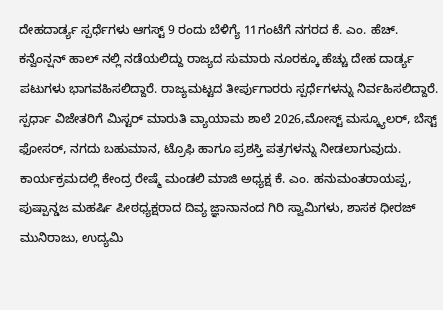ದೇಹದಾರ್ಡ್ಯ ಸ್ಪರ್ಧೆಗಳು ಆಗಸ್ಟ್ 9 ರಂದು ಬೆಳಿಗ್ಯೆ 11ಗಂಟೆಗೆ ನಗರದ ಕೆ. ಎಂ. ಹೆಚ್. ಕನ್ವೆಂನ್ಷನ್ ಹಾಲ್ ನಲ್ಲಿ ನಡೆಯಲಿದ್ದು ರಾಜ್ಯದ ಸುಮಾರು ನೂರಕ್ಕೂ ಹೆಚ್ಚು ದೇಹ ದಾರ್ಡ್ಯ ಪಟುಗಳು ಭಾಗವಹಿಸಲಿದ್ದಾರೆ. ರಾಜ್ಯಮಟ್ಟದ ತೀರ್ಪುಗಾರರು ಸ್ಪರ್ಧೆಗಳನ್ನು ನಿರ್ವಹಿಸಲಿದ್ದಾರೆ. ಸ್ಪರ್ಧಾ ವಿಜೇತರಿಗೆ ಮಿಸ್ಟರ್ ಮಾರುತಿ ವ್ಯಾಯಾಮ ಶಾಲೆ 2026,ಮೋಸ್ಟ್ ಮಸ್ಕ್ಯೂಲರ್, ಬೆಸ್ಟ್ ಫೋಸರ್, ನಗದು ಬಹುಮಾನ, ಟ್ರೊಫಿ ಹಾಗೂ ಪ್ರಶಸ್ತಿ ಪತ್ರಗಳನ್ನು ನೀಡಲಾಗುವುದು.
ಕಾರ್ಯಕ್ರಮದಲ್ಲಿ ಕೇಂದ್ರ ರೇಷ್ಮೆ ಮಂಡಲಿ ಮಾಜಿ ಅಧ್ಯಕ್ಷ ಕೆ. ಎಂ. ಹನುಮಂತರಾಯಪ್ಪ, ಪುಷ್ಪಾನ್ಡಜ ಮಹರ್ಷಿ ಪೀಠಧ್ಯಕ್ಷರಾದ ದಿವ್ಯ ಜ್ಞಾನಾನಂದ ಗಿರಿ ಸ್ವಾಮಿಗಳು, ಶಾಸಕ ಧೀರಜ್ ಮುನಿರಾಜು, ಉದ್ಯಮಿ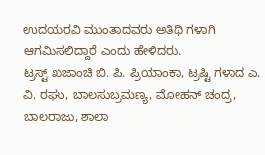ಉದಯರವಿ ಮುಂತಾದವರು ಅತಿಥಿ ಗಳಾಗಿ ಆಗಮಿಸಲಿದ್ದಾರೆ ಎಂದು ಹೇಳಿದರು.
ಟ್ರಸ್ಟ್ ಖಜಾಂಚಿ ಬಿ. ಪಿ. ಪ್ರಿಯಾಂಕಾ, ಟ್ರಷ್ಟಿ ಗಳಾದ ಎ. ವಿ. ರಘು, ಬಾಲಸುಬ್ರಮಣ್ಯ, ಮೋಹನ್ ಚಂದ್ರ, ಬಾಲರಾಜು, ಶಾಲಾ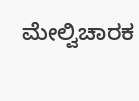ಮೇಲ್ವಿಚಾರಕ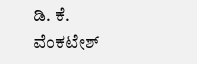ಡಿ. ಕೆ. ವೆಂಕಟೇಶ್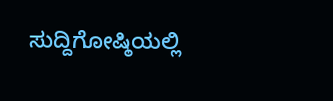ಸುದ್ದಿಗೋಷ್ಠಿಯಲ್ಲಿ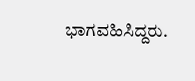ಭಾಗವಹಿಸಿದ್ದರು.